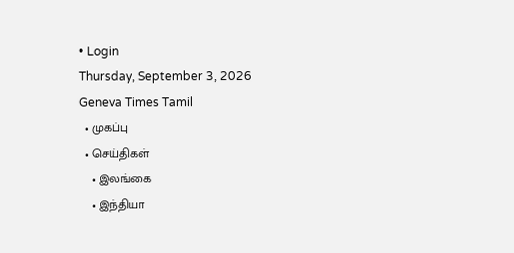• Login
Thursday, September 3, 2026
Geneva Times Tamil
  • முகப்பு
  • செய்திகள்
    • இலங்கை
    • இந்தியா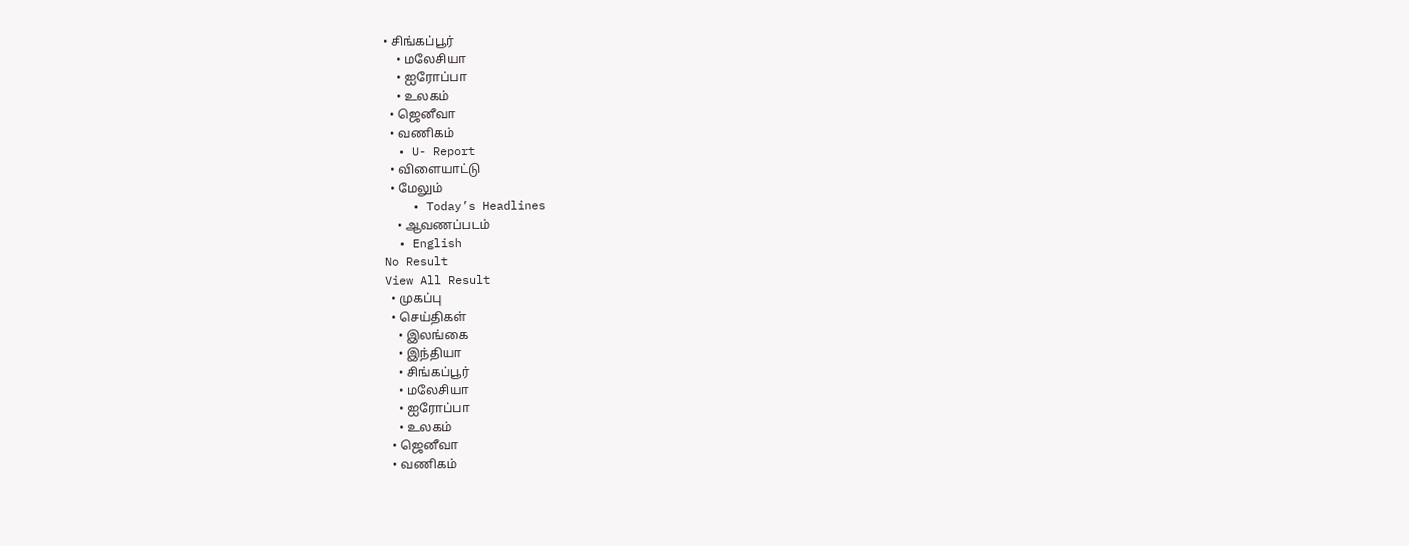• சிங்கப்பூர்
    • மலேசியா
    • ஐரோப்பா
    • உலகம்
  • ஜெனீவா
  • வணிகம்
  • U- Report
  • விளையாட்டு
  • மேலும்
    • Today’s Headlines
    • ஆவணப்படம்
  • English
No Result
View All Result
  • முகப்பு
  • செய்திகள்
    • இலங்கை
    • இந்தியா
    • சிங்கப்பூர்
    • மலேசியா
    • ஐரோப்பா
    • உலகம்
  • ஜெனீவா
  • வணிகம்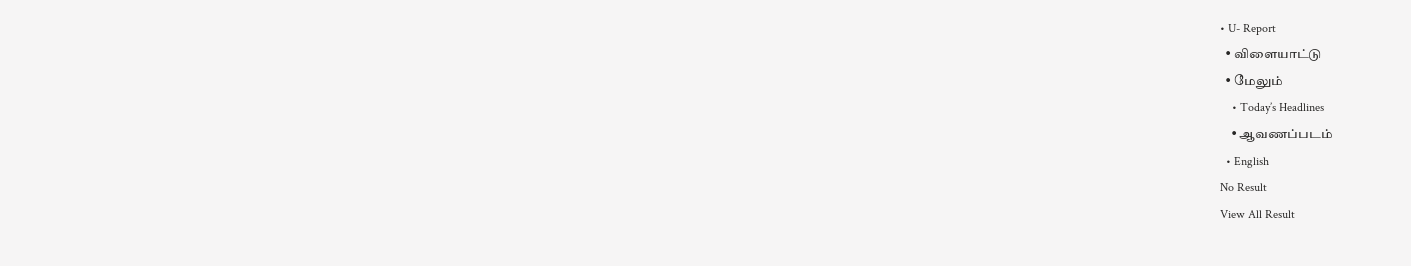• U- Report
  • விளையாட்டு
  • மேலும்
    • Today’s Headlines
    • ஆவணப்படம்
  • English
No Result
View All Result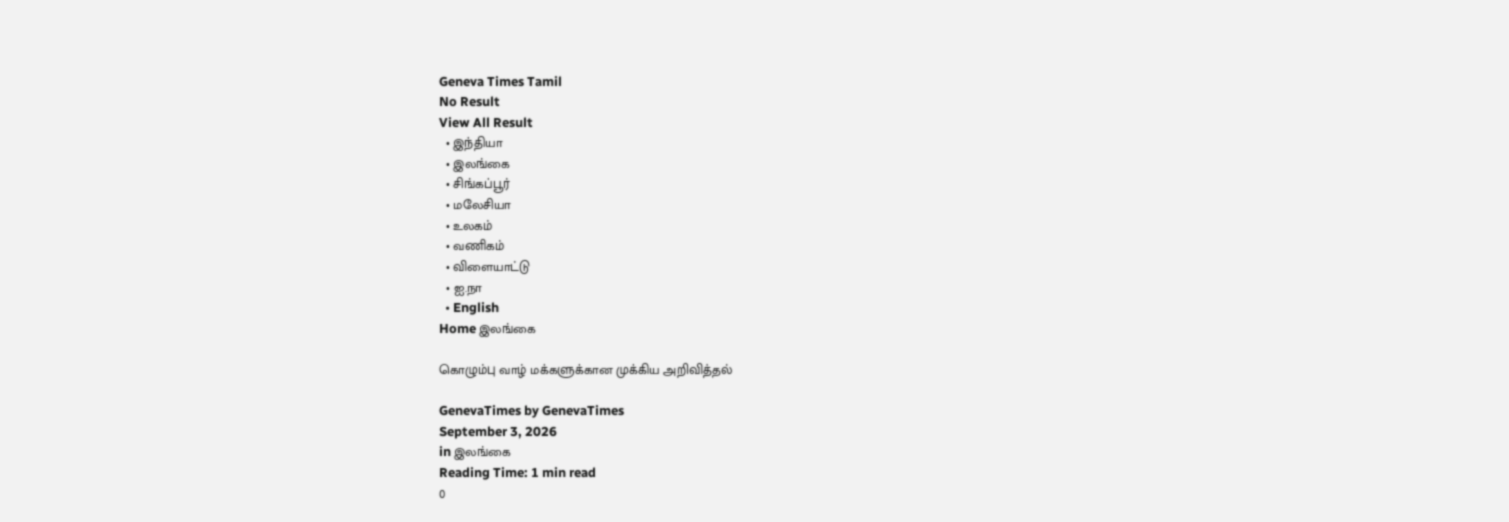Geneva Times Tamil
No Result
View All Result
  • இந்தியா
  • இலங்கை
  • சிங்கப்பூர்
  • மலேசியா
  • உலகம்
  • வணிகம்
  • விளையாட்டு
  • ஐ.நா
  • English
Home இலங்கை

கொழும்பு வாழ் மக்களுக்கான முக்கிய அறிவித்தல்

GenevaTimes by GenevaTimes
September 3, 2026
in இலங்கை
Reading Time: 1 min read
0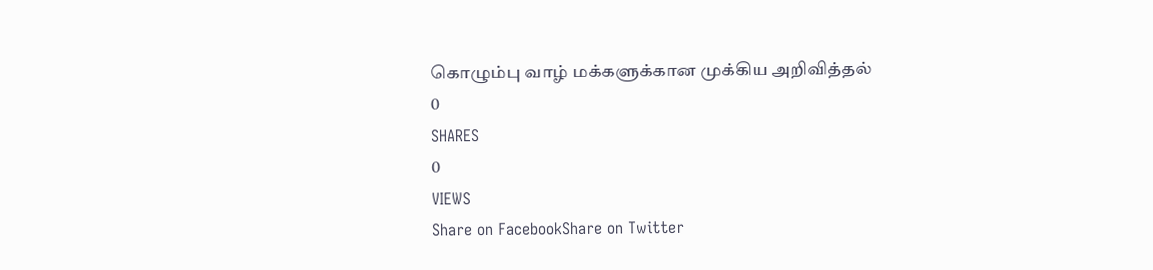கொழும்பு வாழ் மக்களுக்கான முக்கிய அறிவித்தல்
0
SHARES
0
VIEWS
Share on FacebookShare on Twitter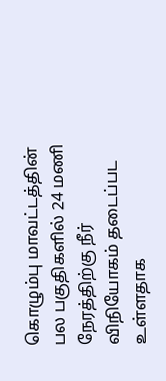கொழும்பு மாவட்டத்தின் பல பகுதிகளில் 24 மணி நேரத்திற்கு நீர் விநியோகம் தடைப்பட உள்ளதாக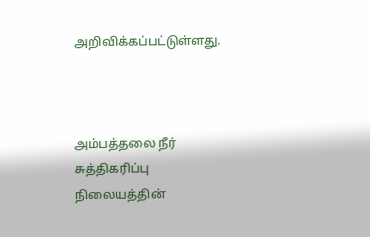அறிவிக்கப்பட்டுள்ளது.



அம்பத்தலை நீர் சுத்திகரிப்பு நிலையத்தின்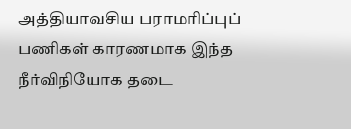அத்தியாவசிய பராமரிப்புப் பணிகள் காரணமாக இந்த நீர்விநியோக தடை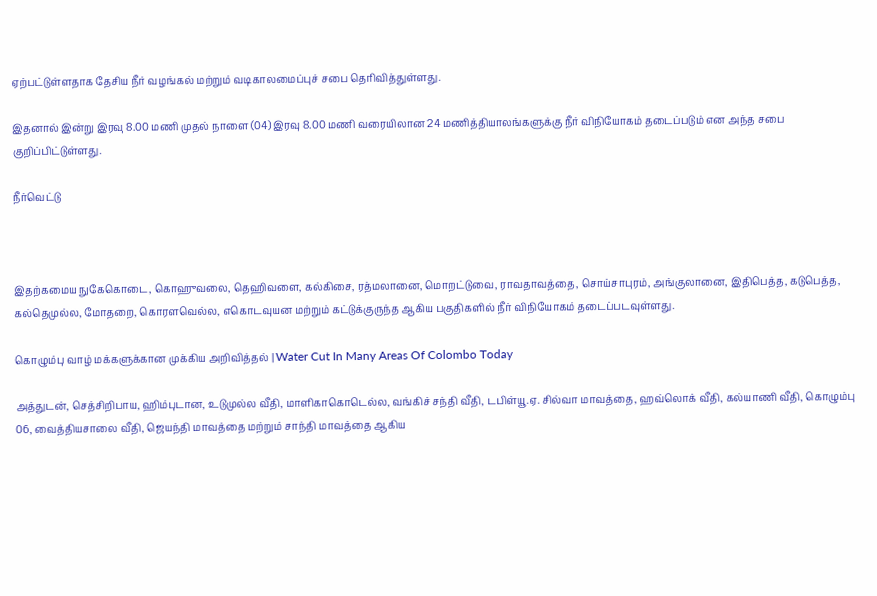ஏற்பட்டுள்ளதாக தேசிய நீர் வழங்கல் மற்றும் வடிகாலமைப்புச் சபை தெரிவித்துள்ளது.

இதனால் இன்று இரவு 8.00 மணி முதல் நாளை (04) இரவு 8.00 மணி வரையிலான 24 மணித்தியாலங்களுக்கு நீர் விநியோகம் தடைப்படும் என அந்த சபை குறிப்பிட்டுள்ளது.

நீர்வெட்டு



இதற்கமைய நுகேகொடை, கொஹுவலை, தெஹிவளை, கல்கிசை, ரத்மலானை, மொறட்டுவை, ராவதாவத்தை, சொய்சாபுரம், அங்குலானை, இதிபெத்த, கடுபெத்த, கல்தெமுல்ல, மோதறை, கொரளவெல்ல, எகொடவுயன மற்றும் கட்டுக்குருந்த ஆகிய பகுதிகளில் நீர் விநியோகம் தடைப்படவுள்ளது.

கொழும்பு வாழ் மக்களுக்கான முக்கிய அறிவித்தல் | Water Cut In Many Areas Of Colombo Today

அத்துடன், செத்சிறிபாய, ஹிம்புடான, உடுமுல்ல வீதி, மாளிகாகொடெல்ல, வங்கிச் சந்தி வீதி, டபிள்யூ.ஏ. சில்வா மாவத்தை, ஹவ்லொக் வீதி, கல்யாணி வீதி, கொழும்பு 06, வைத்தியசாலை வீதி, ஜெயந்தி மாவத்தை மற்றும் சாந்தி மாவத்தை ஆகிய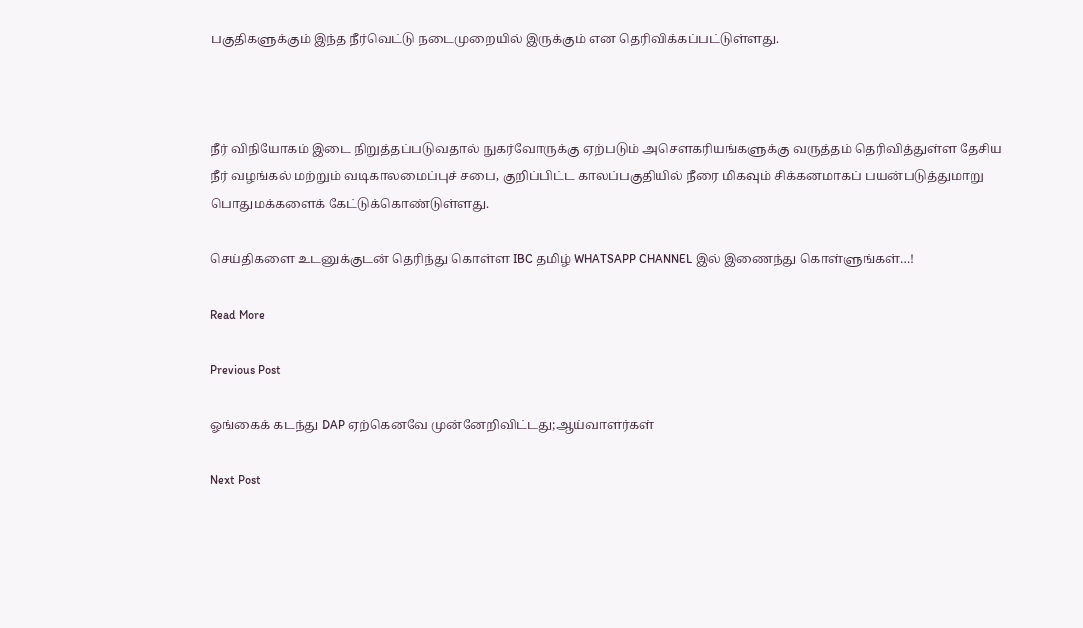பகுதிகளுக்கும் இந்த நீர்வெட்டு நடைமுறையில் இருக்கும் என தெரிவிக்கப்பட்டுள்ளது.



நீர் விநியோகம் இடை நிறுத்தப்படுவதால் நுகர்வோருக்கு ஏற்படும் அசௌகரியங்களுக்கு வருத்தம் தெரிவித்துள்ள தேசிய நீர் வழங்கல் மற்றும் வடிகாலமைப்புச் சபை, குறிப்பிட்ட காலப்பகுதியில் நீரை மிகவும் சிக்கனமாகப் பயன்படுத்துமாறு பொதுமக்களைக் கேட்டுக்கொண்டுள்ளது.

செய்திகளை உடனுக்குடன் தெரிந்து கொள்ள IBC தமிழ் WHATSAPP CHANNEL இல் இணைந்து கொள்ளுங்கள்…!

Read More

Previous Post

ஓங்கைக் கடந்து DAP ஏற்கெனவே முன்னேறிவிட்டது;ஆய்வாளர்கள்

Next Post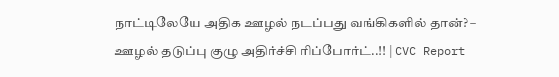நாட்டிலேயே அதிக ஊழல் நடப்பது வங்கிகளில் தான்? – ஊழல் தடுப்பு குழு அதிர்ச்சி ரிப்போர்ட்..!! | CVC Report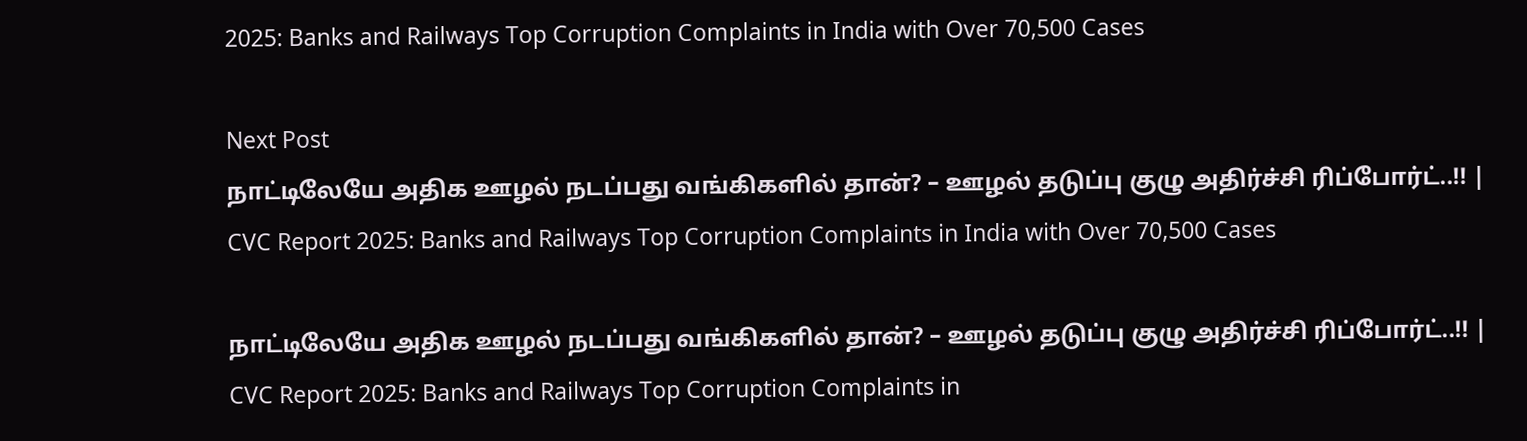2025: Banks and Railways Top Corruption Complaints in India with Over 70,500 Cases

Next Post
நாட்டிலேயே அதிக ஊழல் நடப்பது வங்கிகளில் தான்? – ஊழல் தடுப்பு குழு அதிர்ச்சி ரிப்போர்ட்..!! | CVC Report 2025: Banks and Railways Top Corruption Complaints in India with Over 70,500 Cases

நாட்டிலேயே அதிக ஊழல் நடப்பது வங்கிகளில் தான்? – ஊழல் தடுப்பு குழு அதிர்ச்சி ரிப்போர்ட்..!! | CVC Report 2025: Banks and Railways Top Corruption Complaints in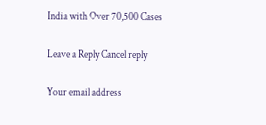India with Over 70,500 Cases

Leave a Reply Cancel reply

Your email address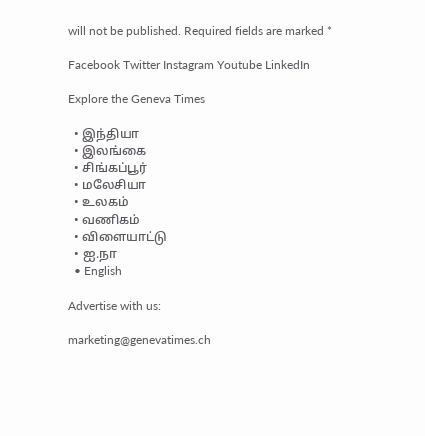will not be published. Required fields are marked *

Facebook Twitter Instagram Youtube LinkedIn

Explore the Geneva Times

  • இந்தியா
  • இலங்கை
  • சிங்கப்பூர்
  • மலேசியா
  • உலகம்
  • வணிகம்
  • விளையாட்டு
  • ஐ.நா
  • English

Advertise with us:

marketing@genevatimes.ch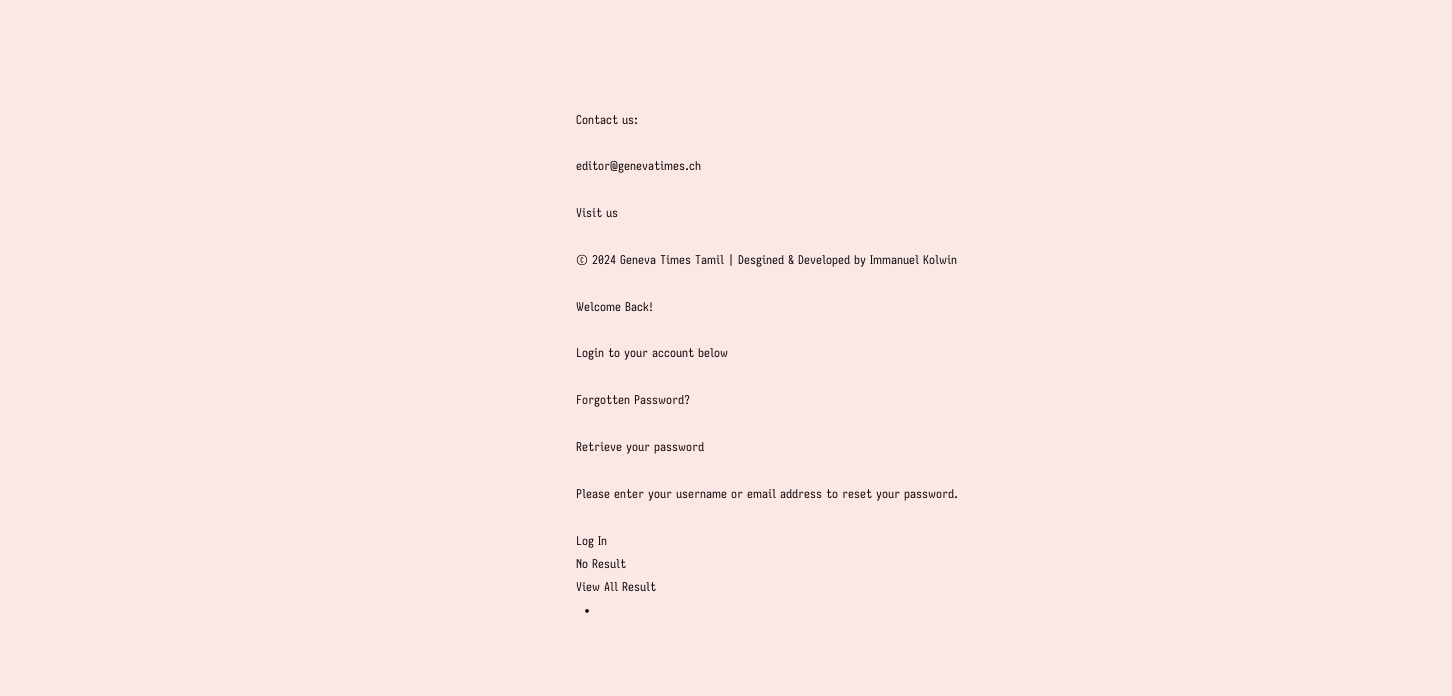Contact us:

editor@genevatimes.ch

Visit us

© 2024 Geneva Times Tamil | Desgined & Developed by Immanuel Kolwin

Welcome Back!

Login to your account below

Forgotten Password?

Retrieve your password

Please enter your username or email address to reset your password.

Log In
No Result
View All Result
  •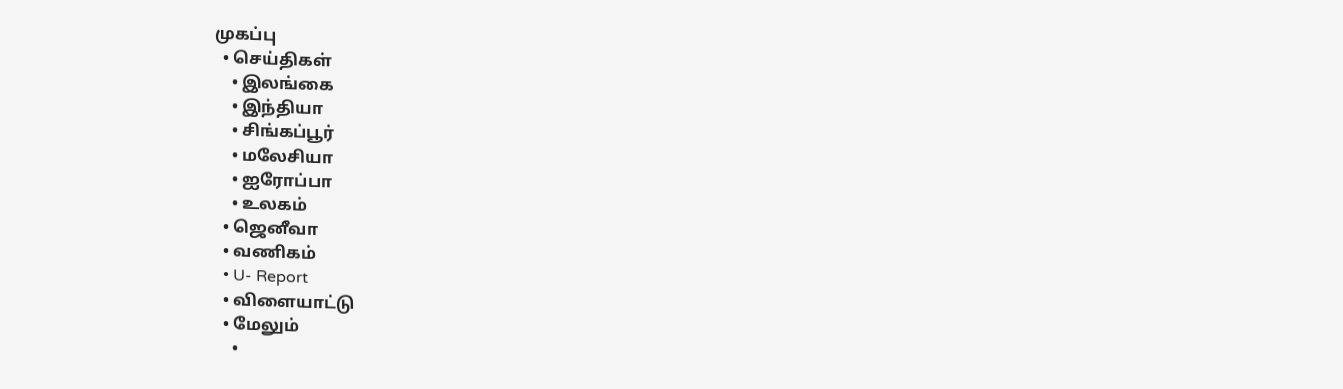முகப்பு
  • செய்திகள்
    • இலங்கை
    • இந்தியா
    • சிங்கப்பூர்
    • மலேசியா
    • ஐரோப்பா
    • உலகம்
  • ஜெனீவா
  • வணிகம்
  • U- Report
  • விளையாட்டு
  • மேலும்
    •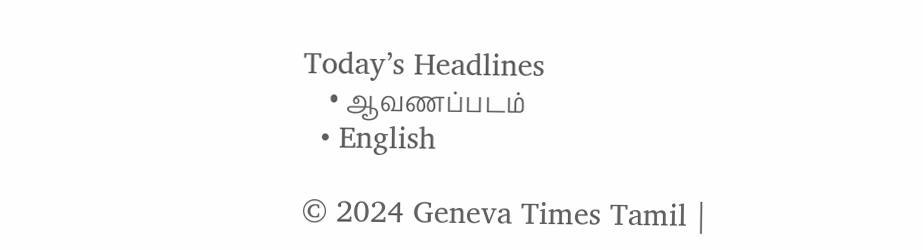Today’s Headlines
    • ஆவணப்படம்
  • English

© 2024 Geneva Times Tamil |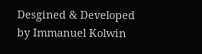Desgined & Developed by Immanuel Kolwin